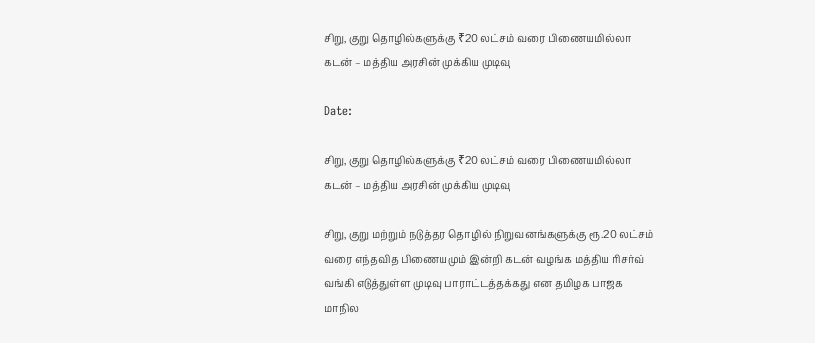சிறு, குறு தொழில்களுக்கு ₹20 லட்சம் வரை பிணையமில்லா கடன் – மத்திய அரசின் முக்கிய முடிவு

Date:

சிறு, குறு தொழில்களுக்கு ₹20 லட்சம் வரை பிணையமில்லா கடன் – மத்திய அரசின் முக்கிய முடிவு

சிறு, குறு மற்றும் நடுத்தர தொழில் நிறுவனங்களுக்கு ரூ.20 லட்சம் வரை எந்தவித பிணையமும் இன்றி கடன் வழங்க மத்திய ரிசர்வ் வங்கி எடுத்துள்ள முடிவு பாராட்டத்தக்கது என தமிழக பாஜக மாநில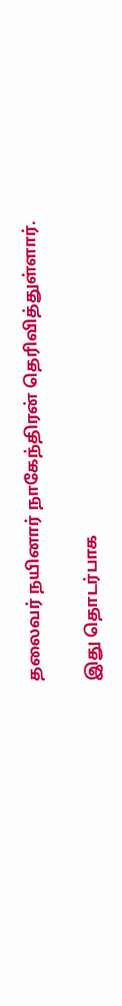தலைவர் நயினார் நாகேந்திரன் தெரிவித்துள்ளார்.

இது தொடர்பாக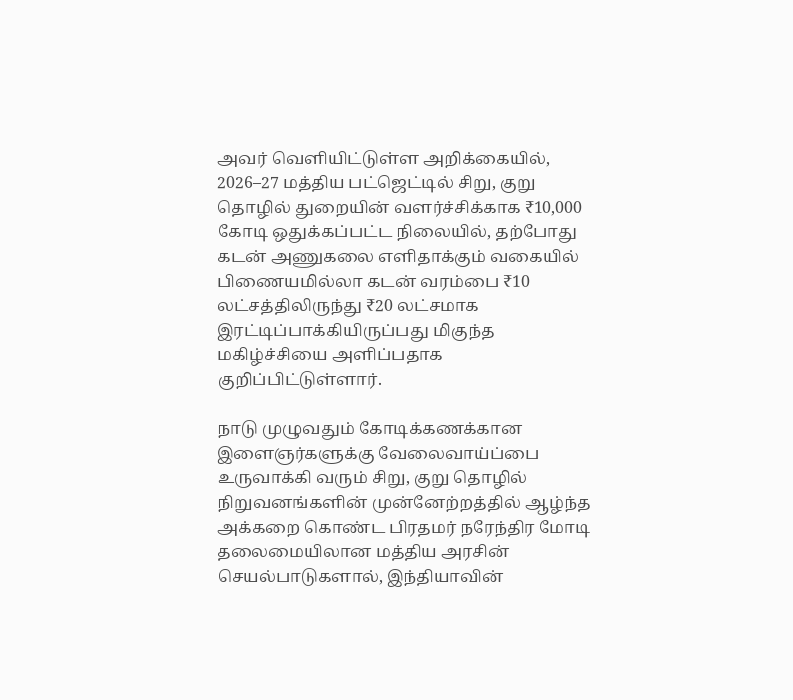அவர் வெளியிட்டுள்ள அறிக்கையில், 2026–27 மத்திய பட்ஜெட்டில் சிறு, குறு தொழில் துறையின் வளர்ச்சிக்காக ₹10,000 கோடி ஒதுக்கப்பட்ட நிலையில், தற்போது கடன் அணுகலை எளிதாக்கும் வகையில் பிணையமில்லா கடன் வரம்பை ₹10 லட்சத்திலிருந்து ₹20 லட்சமாக இரட்டிப்பாக்கியிருப்பது மிகுந்த மகிழ்ச்சியை அளிப்பதாக குறிப்பிட்டுள்ளார்.

நாடு முழுவதும் கோடிக்கணக்கான இளைஞர்களுக்கு வேலைவாய்ப்பை உருவாக்கி வரும் சிறு, குறு தொழில் நிறுவனங்களின் முன்னேற்றத்தில் ஆழ்ந்த அக்கறை கொண்ட பிரதமர் நரேந்திர மோடி தலைமையிலான மத்திய அரசின் செயல்பாடுகளால், இந்தியாவின்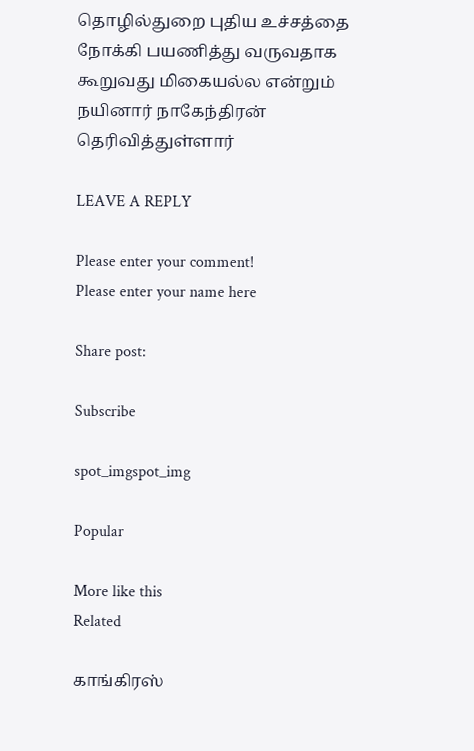தொழில்துறை புதிய உச்சத்தை நோக்கி பயணித்து வருவதாக கூறுவது மிகையல்ல என்றும் நயினார் நாகேந்திரன் தெரிவித்துள்ளார்

LEAVE A REPLY

Please enter your comment!
Please enter your name here

Share post:

Subscribe

spot_imgspot_img

Popular

More like this
Related

காங்கிரஸ்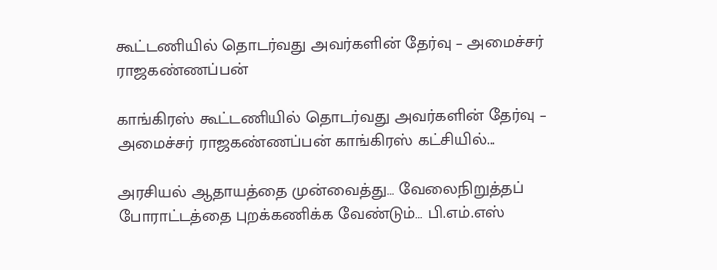கூட்டணியில் தொடர்வது அவர்களின் தேர்வு – அமைச்சர் ராஜகண்ணப்பன்

காங்கிரஸ் கூட்டணியில் தொடர்வது அவர்களின் தேர்வு – அமைச்சர் ராஜகண்ணப்பன் காங்கிரஸ் கட்சியில்...

அரசியல் ஆதாயத்தை முன்வைத்து… வேலைநிறுத்தப் போராட்டத்தை புறக்கணிக்க வேண்டும்… பி.எம்.எஸ்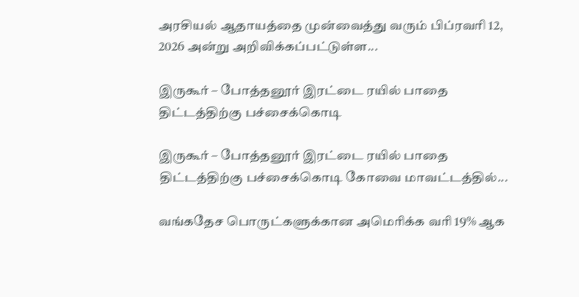அரசியல் ஆதாயத்தை முன்வைத்து வரும் பிப்ரவரி 12, 2026 அன்று அறிவிக்கப்பட்டுள்ள...

இருகூர் – போத்தனூர் இரட்டை ரயில் பாதை திட்டத்திற்கு பச்சைக்கொடி

இருகூர் – போத்தனூர் இரட்டை ரயில் பாதை திட்டத்திற்கு பச்சைக்கொடி கோவை மாவட்டத்தில்...

வங்கதேச பொருட்களுக்கான அமெரிக்க வரி 19% ஆக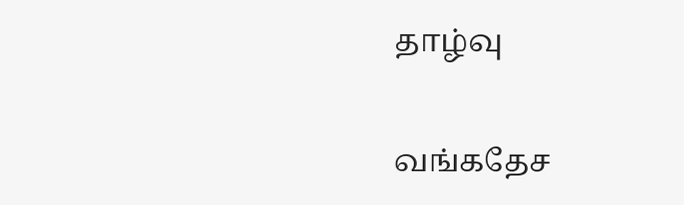தாழ்வு

வங்கதேச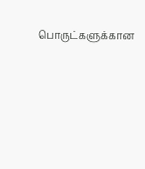பொருட்களுக்கான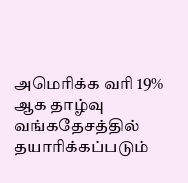அமெரிக்க வரி 19% ஆக தாழ்வு வங்கதேசத்தில் தயாரிக்கப்படும்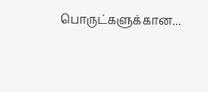பொருட்களுக்கான...